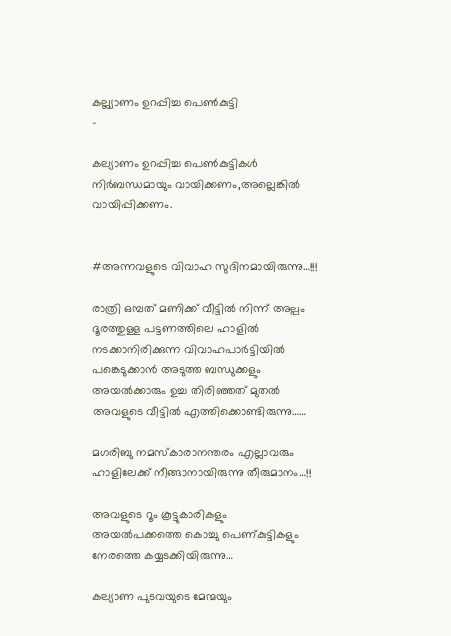കല്ല്യാണം ഉറപ്പിച്ച പെൺകുട്ടി
-

കല്യാണം ഉറപ്പിച്ച പെൺകുട്ടികൾ നിർബന്ധമായും വായിക്കണം,അല്ലെങ്കിൽ വായിപ്പിക്കണം.


#അന്നവളുടെ വിവാഹ സുദിനമായിരുന്നു…!!!

രാത്രി ഒമ്പത് മണിക്ക് വീട്ടിൽ നിന്ന് അല്പം ദൂരത്തുള്ള പട്ടണത്തിലെ ഹാളിൽ നടക്കാനിരിക്കുന്ന വിവാഹപാർട്ടിയിൽ പങ്കെടുക്കാൻ അടുത്ത ബന്ധുക്കളും അയൽക്കാരും ഉച്ച തിരിഞ്ഞത് മുതൽ അവളുടെ വീട്ടിൽ എത്തിക്കൊണ്ടിരുന്നു……

മഗരിബു നമസ്കാരാനന്തരം എല്ലാവരും ഹാളിലേക്ക് നീങ്ങാനായിരുന്നു തീരുമാനം…!!

അവളുടെ റൂം കൂട്ടുകാരികളും
അയൽപക്കത്തെ കൊച്ചു പെണ്കുട്ടികളും നേരത്തെ കയ്യടക്കിയിരുന്നു…

കല്യാണ പുടവയുടെ മേന്മയും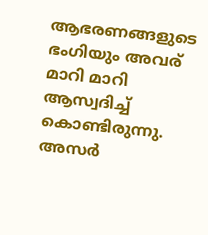ആഭരണങ്ങളുടെ ഭംഗിയും അവര് മാറി മാറി ആസ്വദിച്ച്
കൊണ്ടിരുന്നു. അസർ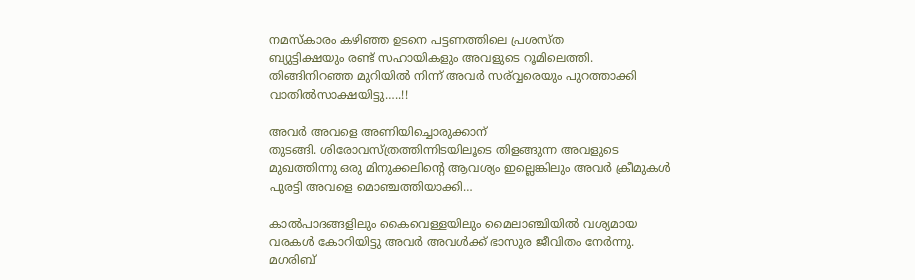നമസ്കാരം കഴിഞ്ഞ ഉടനെ പട്ടണത്തിലെ പ്രശസ്ത
ബ്യുട്ടിക്ഷയും രണ്ട് സഹായികളും അവളുടെ റൂമിലെത്തി. തിങ്ങിനിറഞ്ഞ മുറിയിൽ നിന്ന് അവർ സര്വ്വരെയും പുറത്താക്കി വാതിൽസാക്ഷയിട്ടു…..!!

അവർ അവളെ അണിയിച്ചൊരുക്കാന്
തുടങ്ങി. ശിരോവസ്ത്രത്തിന്നിടയിലൂടെ തിളങ്ങുന്ന അവളുടെ മുഖത്തിന്നു ഒരു മിനുക്കലിന്റെ ആവശ്യം ഇല്ലെങ്കിലും അവർ ക്രീമുകൾ പുരട്ടി അവളെ മൊഞ്ചത്തിയാക്കി…

കാൽപാദങ്ങളിലും കൈവെള്ളയിലും മൈലാഞ്ചിയിൽ വശ്യമായ
വരകൾ കോറിയിട്ടു അവർ അവൾക്ക് ഭാസുര ജീവിതം നേർന്നു. മഗരിബ്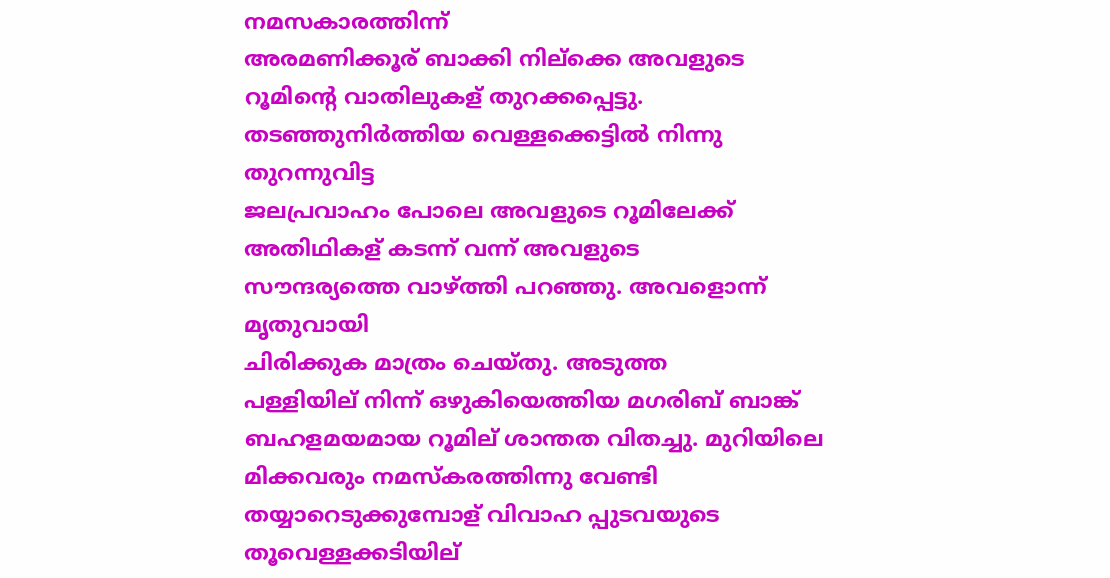നമസകാരത്തിന്ന്
അരമണിക്കൂര് ബാക്കി നില്ക്കെ അവളുടെ
റൂമിന്റെ വാതിലുകള് തുറക്കപ്പെട്ടു.
തടഞ്ഞുനിർത്തിയ വെള്ളക്കെട്ടില്‍ നിന്നു തുറന്നുവിട്ട
ജലപ്രവാഹം പോലെ അവളുടെ റൂമിലേക്ക്
അതിഥികള് കടന്ന് വന്ന് അവളുടെ
സൗന്ദര്യത്തെ വാഴ്ത്തി പറഞ്ഞു. അവളൊന്ന് മൃതുവായി
ചിരിക്കുക മാത്രം ചെയ്തു. അടുത്ത
പള്ളിയില് നിന്ന് ഒഴുകിയെത്തിയ മഗരിബ് ബാങ്ക്
ബഹളമയമായ റൂമില് ശാന്തത വിതച്ചു. മുറിയിലെ
മിക്കവരും നമസ്കരത്തിന്നു വേണ്ടി
തയ്യാറെടുക്കുമ്പോള് വിവാഹ പ്പുടവയുടെ
തൂവെള്ളക്കടിയില്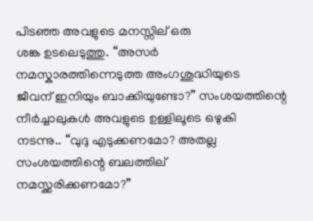പിടഞ്ഞ അവളുടെ മനസ്സില് ഒരു
ശങ്ക ഉടലെടുത്തു. “അസർ
നമസ്കാരത്തിന്നെടുത്ത അംഗശുദ്ധിയുടെ
ജീവന് ഇനിയും ബാക്കിയുണ്ടോ?” സംശയത്തിന്റെ
നീർച്ചാലുകൾ അവളുടെ ഉള്ളിലൂടെ ഒഴുകി
നടന്നു.. “വുദു എടുക്കണമോ? അതല്ല
സംശയത്തിന്റെ ബലത്തില്
നമസ്ക്കരിക്കണമോ?”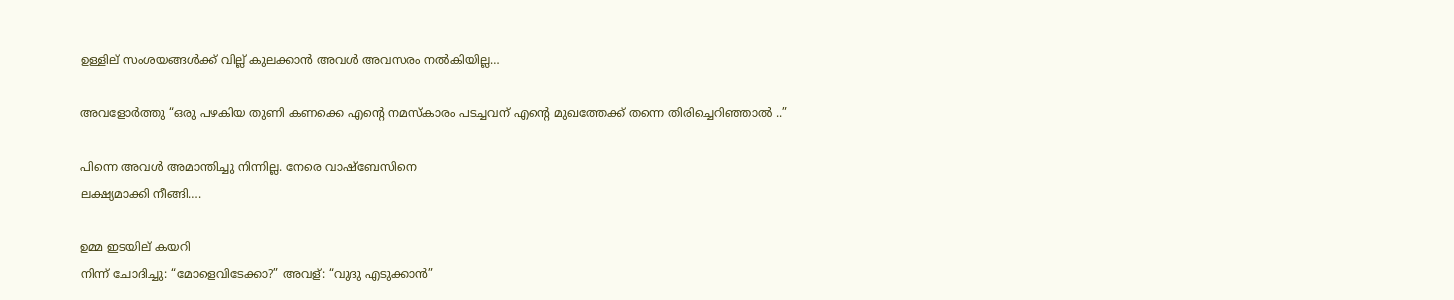ഉള്ളില് സംശയങ്ങൾക്ക് വില്ല് കുലക്കാൻ അവൾ അവസരം നൽകിയില്ല…

അവളോർത്തു “ഒരു പഴകിയ തുണി കണക്കെ എന്റെ നമസ്കാരം പടച്ചവന് എന്റെ മുഖത്തേക്ക് തന്നെ തിരിച്ചെറിഞ്ഞാൽ ..”

പിന്നെ അവൾ അമാന്തിച്ചു നിന്നില്ല. നേരെ വാഷ്ബേസിനെ
ലക്ഷ്യമാക്കി നീങ്ങി….

ഉമ്മ ഇടയില് കയറി
നിന്ന് ചോദിച്ചു: “മോളെവിടേക്കാ?” അവള്: “വുദു എടുക്കാൻ”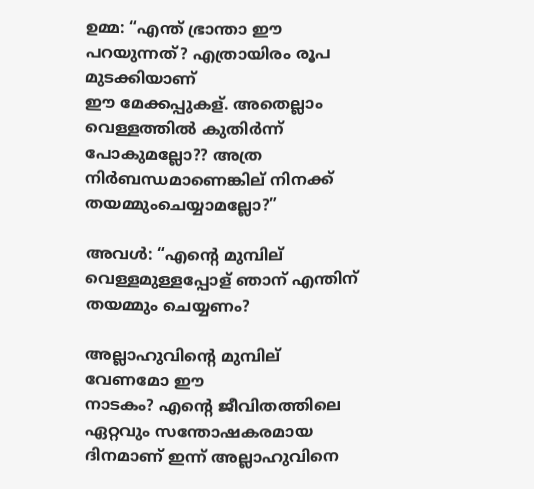ഉമ്മ: “എന്ത് ഭ്രാന്താ ഈ പറയുന്നത്? എത്രായിരം രൂപ മുടക്കിയാണ്
ഈ മേക്കപ്പുകള്. അതെല്ലാം വെള്ളത്തിൽ കുതിർന്ന് പോകുമല്ലോ?? അത്ര നിർബന്ധമാണെങ്കില് നിനക്ക് തയമ്മുംചെയ്യാമല്ലോ?”

അവൾ: “എന്റെ മുമ്പില്
വെള്ളമുള്ളപ്പോള് ഞാന് എന്തിന് തയമ്മും ചെയ്യണം?

അല്ലാഹുവിന്റെ മുമ്പില് വേണമോ ഈ
നാടകം? എന്റെ ജീവിതത്തിലെ ഏറ്റവും സന്തോഷകരമായ ദിനമാണ് ഇന്ന് അല്ലാഹുവിനെ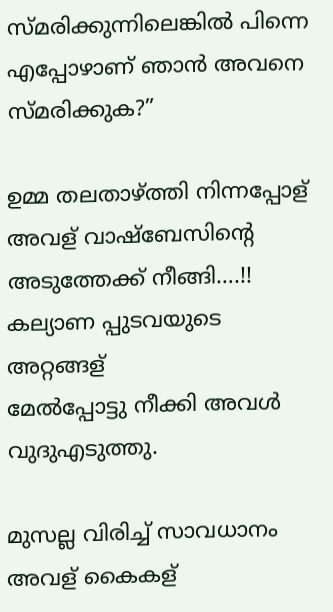സ്മരിക്കുന്നിലെങ്കിൽ പിന്നെ എപ്പോഴാണ് ഞാൻ അവനെ സ്മരിക്കുക?”

ഉമ്മ തലതാഴ്ത്തി നിന്നപ്പോള്
അവള് വാഷ്ബേസിന്റെ അടുത്തേക്ക് നീങ്ങി….!!
കല്യാണ പ്പുടവയുടെ അറ്റങ്ങള്
മേൽപ്പോട്ടു നീക്കി അവൾ വുദുഎടുത്തു.

മുസല്ല വിരിച്ച് സാവധാനം അവള് കൈകള്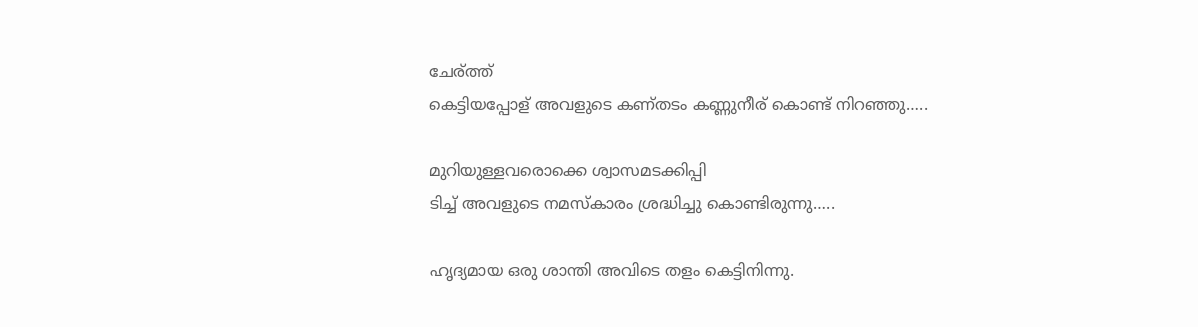ചേര്ത്ത്
കെട്ടിയപ്പോള് അവളുടെ കണ്തടം കണ്ണുനീര് കൊണ്ട് നിറഞ്ഞു…..

മുറിയുള്ളവരൊക്കെ ശ്വാസമടക്കിപ്പി
ടിച്ച് അവളുടെ നമസ്കാരം ശ്രദ്ധിച്ചു കൊണ്ടിരുന്നു…..

ഹൃദ്യമായ ഒരു ശാന്തി അവിടെ തളം കെട്ടിനിന്നു.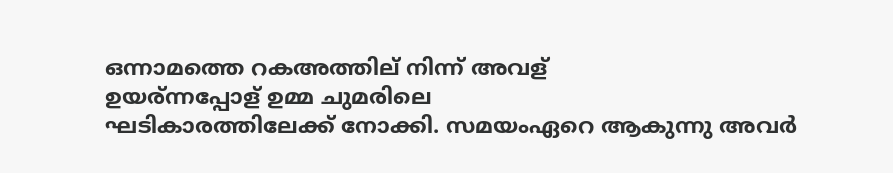ഒന്നാമത്തെ റകഅത്തില് നിന്ന് അവള്
ഉയര്ന്നപ്പോള് ഉമ്മ ചുമരിലെ
ഘടികാരത്തിലേക്ക് നോക്കി. സമയംഏറെ ആകുന്നു അവർ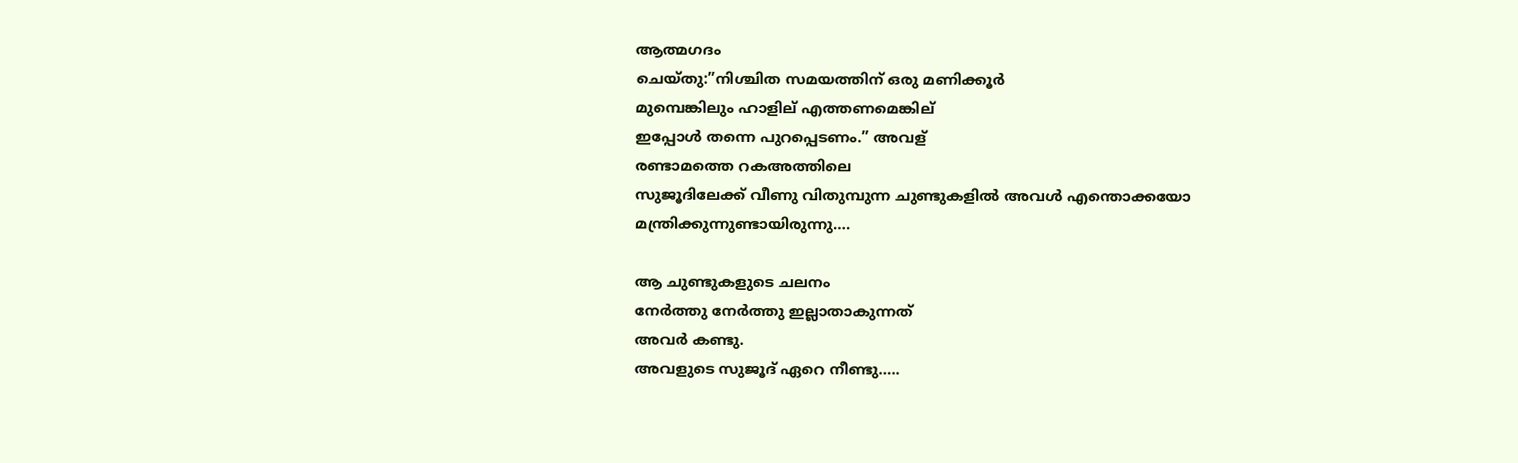ആത്മഗദം
ചെയ്തു:”നിശ്ചിത സമയത്തിന് ഒരു മണിക്കൂർ
മുമ്പെങ്കിലും ഹാളില് എത്തണമെങ്കില്
ഇപ്പോൾ തന്നെ പുറപ്പെടണം.” അവള്
രണ്ടാമത്തെ റകഅത്തിലെ
സുജൂദിലേക്ക് വീണു വിതുമ്പുന്ന ചുണ്ടുകളിൽ അവൾ എന്തൊക്കയോ മന്ത്രിക്കുന്നുണ്ടായിരുന്നു….

ആ ചുണ്ടുകളുടെ ചലനം
നേർത്തു നേർത്തു ഇല്ലാതാകുന്നത്
അവർ കണ്ടു.
അവളുടെ സുജൂദ് ഏറെ നീണ്ടു…..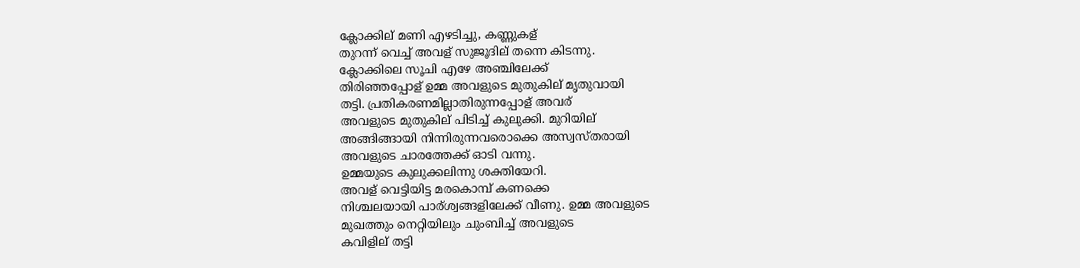ക്ലോക്കില് മണി എഴടിച്ചു, കണ്ണുകള്
തുറന്ന് വെച്ച് അവള് സുജൂദില് തന്നെ കിടന്നു.
ക്ലോക്കിലെ സൂചി എഴേ അഞ്ചിലേക്ക്
തിരിഞ്ഞപ്പോള് ഉമ്മ അവളുടെ മുതുകില് മൃതുവായി
തട്ടി. പ്രതികരണമില്ലാതിരുന്നപ്പോള് അവര്
അവളുടെ മുതുകില് പിടിച്ച് കുലുക്കി. മുറിയില്
അങ്ങിങ്ങായി നിന്നിരുന്നവരൊക്കെ അസ്വസ്തരായി
അവളുടെ ചാരത്തേക്ക് ഓടി വന്നു.
ഉമ്മയുടെ കുലുക്കലിന്നു ശക്തിയേറി.
അവള് വെട്ടിയിട്ട മരകൊമ്പ് കണക്കെ
നിശ്ചലയായി പാര്ശ്വങ്ങളിലേക്ക് വീണു. ഉമ്മ അവളുടെ
മുഖത്തും നെറ്റിയിലും ചുംബിച്ച് അവളുടെ
കവിളില് തട്ടി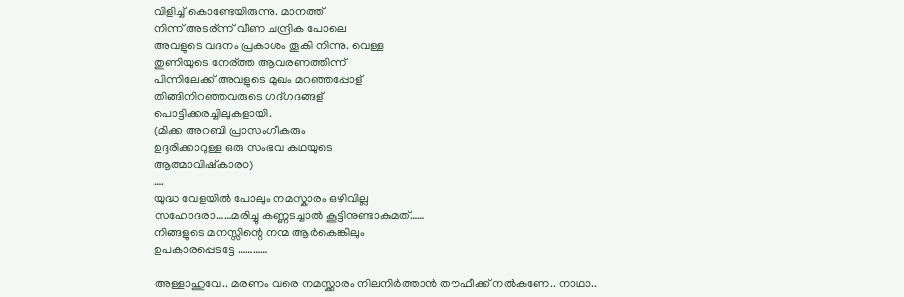വിളിച്ച് കൊണ്ടേയിരുന്നു. മാനത്ത്
നിന്ന് അടര്ന്ന് വീണ ചന്ദ്രിക പോലെ
അവളുടെ വദനം പ്രകാശം തൂകി നിന്നു. വെള്ള
തുണിയുടെ നേര്ത്ത ആവരണത്തിന്ന്
പിന്നിലേക്ക് അവളുടെ മുഖം മറഞ്ഞപ്പോള്
തിങ്ങിനിറഞ്ഞവരുടെ ഗദ്ഗദങ്ങള്
പൊട്ടിക്കരച്ചിലുകളായി.
(മിക്ക അറബി പ്രാസംഗീകരും
ഉദ്ദരിക്കാറുള്ള ഒരു സംഭവ കഥയുടെ
ആത്മാവിഷ്കാരo)
….
യുദ്ധ വേളയിൽ പോലും നമസ്കാരം ഒഴിവില്ല
സഹോദരാ……മരിച്ചു കണ്ണടച്ചാൽ കൂട്ടിനുണ്ടാകുമത്……
നിങ്ങളുടെ മനസ്സിന്റെ നന്മ ആർകെങ്കിലും
ഉപകാരപ്പെടട്ടേ …………

അള്ളാഹുവേ.. മരണം വരെ നമസ്ക്കാരം നിലനിർത്താൻ തൗഫീക്ക്‌ നൽകണേ.. നാഥാ..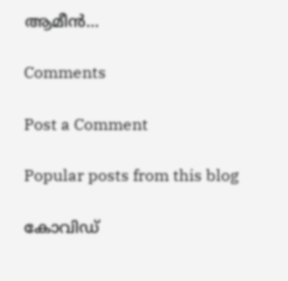ആമീൻ…

Comments

Post a Comment

Popular posts from this blog

കോവിഡ്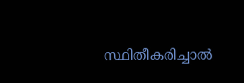സ്ഥിതീകരിച്ചാൽ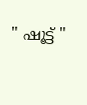" ഷൂട്ട് "